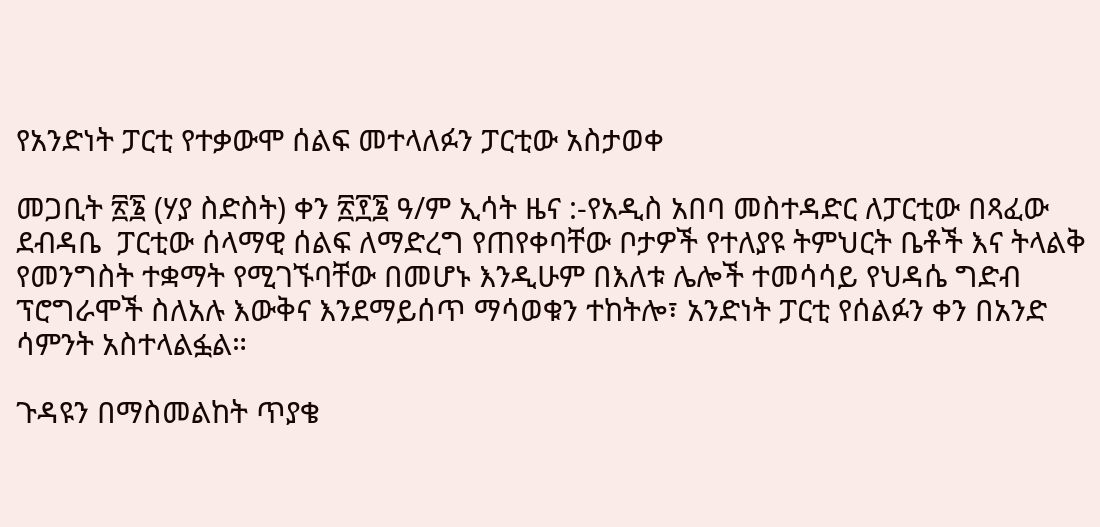የአንድነት ፓርቲ የተቃውሞ ሰልፍ መተላለፉን ፓርቲው አስታወቀ

መጋቢት ፳፮ (ሃያ ስድስት) ቀን ፳፻፮ ዓ/ም ኢሳት ዜና :-የአዲስ አበባ መስተዳድር ለፓርቲው በጻፈው ደብዳቤ  ፓርቲው ሰላማዊ ሰልፍ ለማድረግ የጠየቀባቸው ቦታዎች የተለያዩ ትምህርት ቤቶች እና ትላልቅ የመንግስት ተቋማት የሚገኙባቸው በመሆኑ እንዲሁም በእለቱ ሌሎች ተመሳሳይ የህዳሴ ግድብ ፕሮግራሞች ስለአሉ እውቅና እንደማይሰጥ ማሳወቁን ተከትሎ፣ አንድነት ፓርቲ የሰልፉን ቀን በአንድ ሳምንት አስተላልፏል።

ጉዳዩን በማስመልከት ጥያቄ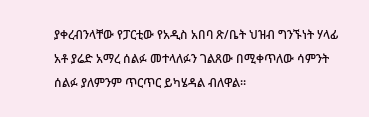ያቀረብንላቸው የፓርቲው የአዲስ አበባ ጽ/ቤት ህዝብ ግንኙነት ሃላፊ አቶ ያሬድ አማረ ሰልፉ መተላለፉን ገልጸው በሚቀጥለው ሳምንት ሰልፉ ያለምንም ጥርጥር ይካሄዳል ብለዋል።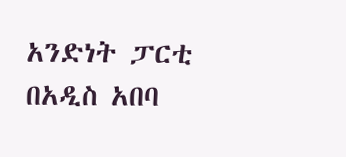አንድነት ፓርቲ በአዲስ አበባ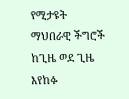የሚታዩት ማህበራዊ ችግሮች ከጊዜ ወደ ጊዜ እየከፉ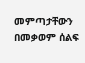መምጣታቸውን በመቃወም ሰልፍ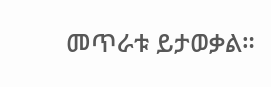መጥራቱ ይታወቃል።